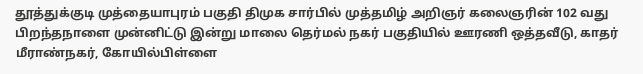தூத்துக்குடி முத்தையாபுரம் பகுதி திமுக சார்பில் முத்தமிழ் அறிஞர் கலைஞரின் 102 வது பிறந்தநாளை முன்னிட்டு இன்று மாலை தெர்மல் நகர் பகுதியில் ஊரணி ஒத்தவீடு, காதர் மீராண்நகர், கோயில்பிள்ளை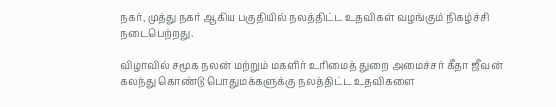நகர், முத்து நகர் ஆகிய பகுதியில் நலத்திட்ட உதவிகள் வழங்கும் நிகழ்ச்சி நடைபெற்றது.

விழாவில் சமூக நலன் மற்றும் மகளிர் உரிமைத் துறை அமைச்சர் கீதா ஜீவன் கலந்து கொண்டு பொதுமக்களுக்கு நலத்திட்ட உதவிகளை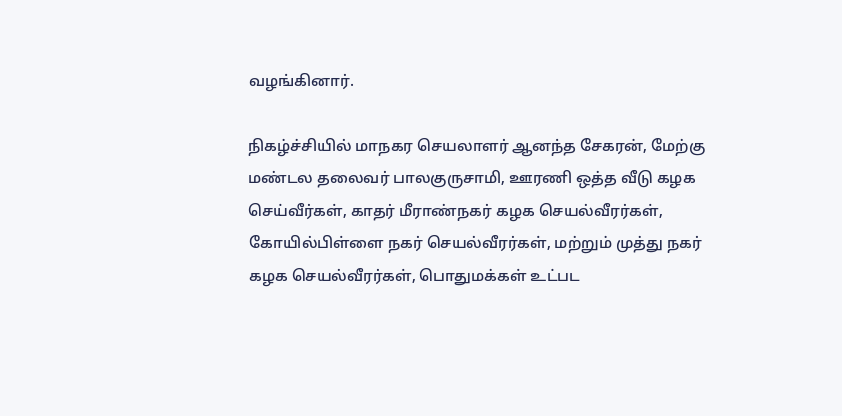வழங்கினார்.

நிகழ்ச்சியில் மாநகர செயலாளர் ஆனந்த சேகரன், மேற்கு மண்டல தலைவர் பாலகுருசாமி, ஊரணி ஒத்த வீடு கழக செய்வீர்கள், காதர் மீராண்நகர் கழக செயல்வீரர்கள், கோயில்பிள்ளை நகர் செயல்வீரர்கள், மற்றும் முத்து நகர் கழக செயல்வீரர்கள், பொதுமக்கள் உட்பட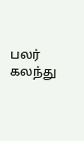பலர் கலந்து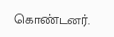கொண்டனர்.